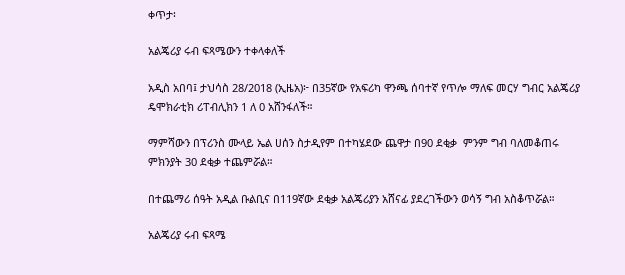ቀጥታ፡

አልጄሪያ ሩብ ፍጻሜውን ተቀላቀለች

አዲስ አበባ፤ ታህሳስ 28/2018 (ኢዜአ)፦ በ35ኛው የአፍሪካ ዋንጫ ሰባተኛ የጥሎ ማለፍ መርሃ ግብር አልጄሪያ ዴሞክራቲክ ሪፐብሊክን 1 ለ 0 አሸንፋለች።

ማምሻውን በፕሪንስ ሙላይ ኤል ሀሰን ስታዲየም በተካሄደው ጨዋታ በ90 ደቂቃ  ምንም ግብ ባለመቆጠሩ ምክንያት 30 ደቂቃ ተጨምሯል።

በተጨማሪ ሰዓት አዲል ቡልቢና በ119ኛው ደቂቃ አልጄሪያን አሸናፊ ያደረገችውን ወሳኝ ግብ አስቆጥሯል።

አልጄሪያ ሩብ ፍጻሜ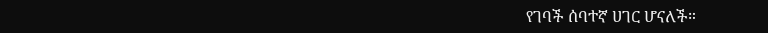የገባች ሰባተኛ ሀገር ሆናለች።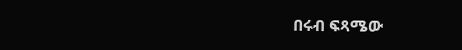በሩብ ፍጻሜው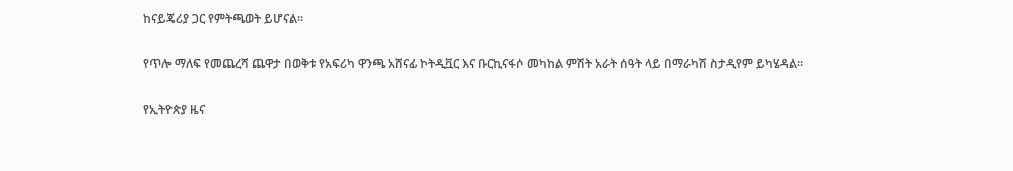ከናይጄሪያ ጋር የምትጫወት ይሆናል።

የጥሎ ማለፍ የመጨረሻ ጨዋታ በወቅቱ የአፍሪካ ዋንጫ አሸናፊ ኮትዲቯር እና ቡርኪናፋሶ መካከል ምሽት አራት ሰዓት ላይ በማራካሽ ስታዲየም ይካሄዳል።

የኢትዮጵያ ዜና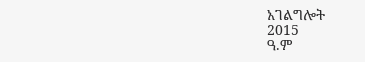አገልግሎት
2015
ዓ.ም